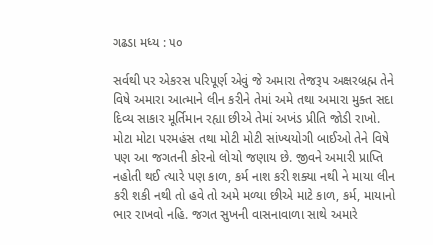ગઢડા મધ્ય : ૫૦

સર્વથી પર એકરસ પરિપૂર્ણ એવું જે અમારા તેજરૂપ અક્ષરબ્રહ્મ તેને વિષે અમારા આત્માને લીન કરીને તેમાં અમે તથા અમારા મુક્ત સદા દિવ્ય સાકાર મૂર્તિમાન રહ્યા છીએ તેમાં અખંડ પ્રીતિ જોડી રાખો. મોટા મોટા પરમહંસ તથા મોટી મોટી સાંખ્યયોગી બાઈઓ તેને વિષે પણ આ જગતની કોરનો લોચો જણાય છે. જીવને અમારી પ્રાપ્તિ નહોતી થઈ ત્યારે પણ કાળ, કર્મ નાશ કરી શક્યા નથી ને માયા લીન કરી શકી નથી તો હવે તો અમે મળ્યા છીએ માટે કાળ, કર્મ, માયાનો ભાર રાખવો નહિ. જગત સુખની વાસનાવાળા સાથે અમારે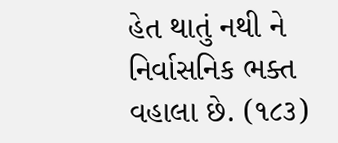હેત થાતું નથી ને નિર્વાસનિક ભક્ત વહાલા છે. (૧૮૩)